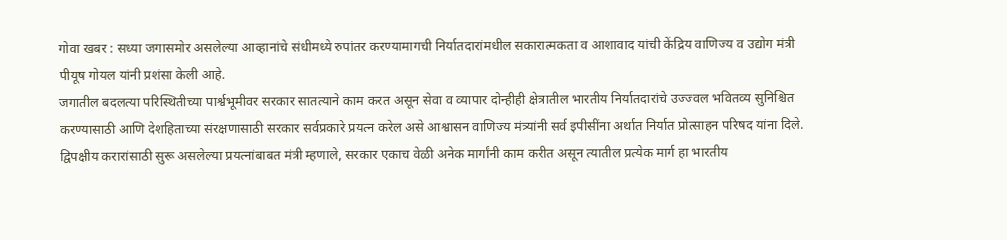गोवा खबर : सध्या जगासमोर असलेल्या आव्हानांचे संधीमध्ये रुपांतर करण्यामागची निर्यातदारांमधील सकारात्मकता व आशावाद यांची केंद्रिय वाणिज्य व उद्योग मंत्री पीयूष गोयल यांनी प्रशंसा केली आहे.
जगातील बदलत्या परिस्थितीच्या पार्श्वभूमीवर सरकार सातत्याने काम करत असून सेवा व व्यापार दोन्हीही क्षेत्रातील भारतीय निर्यातदारांचे उज्ज्वल भवितव्य सुनिश्चित करण्यासाठी आणि देशहिताच्या संरक्षणासाठी सरकार सर्वप्रकारे प्रयत्न करेल असे आश्वासन वाणिज्य मंत्र्यांनी सर्व इपीसींना अर्थात निर्यात प्रोत्साहन परिषद यांना दिले.
द्विपक्षीय करारांसाठी सुरू असलेल्या प्रयत्नांबाबत मंत्री म्हणाले, सरकार एकाच वेळी अनेक मार्गांनी काम करीत असून त्यातील प्रत्येक मार्ग हा भारतीय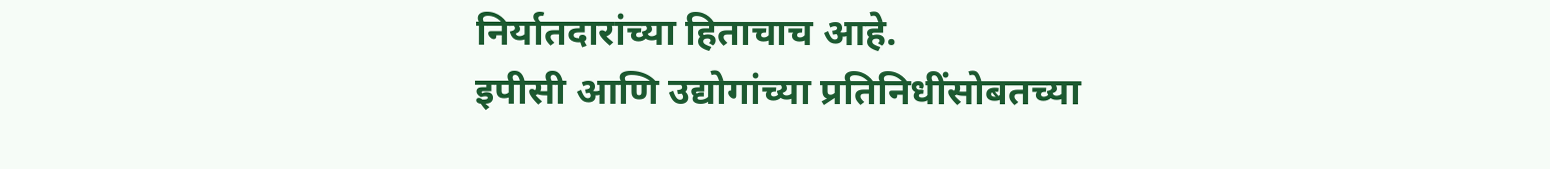निर्यातदारांच्या हिताचाच आहे.
इपीसी आणि उद्योगांच्या प्रतिनिधींसोबतच्या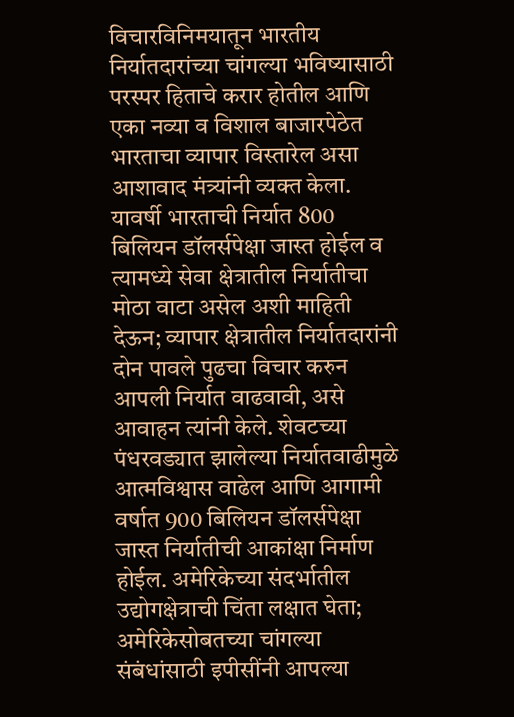विचारविनिमयातून भारतीय निर्यातदारांच्या चांगल्या भविष्यासाठी परस्पर हिताचे करार होतील आणि एका नव्या व विशाल बाजारपेठेत भारताचा व्यापार विस्तारेल असा आशावाद मंत्र्यांनी व्यक्त केला.
यावर्षी भारताची निर्यात 800 बिलियन डॉलर्सपेक्षा जास्त होईल व त्यामध्ये सेवा क्षेत्रातील निर्यातीचा मोठा वाटा असेल अशी माहिती देऊन; व्यापार क्षेत्रातील निर्यातदारांनी दोन पावले पुढचा विचार करुन आपली निर्यात वाढवावी, असे आवाहन त्यांनी केले. शेवटच्या पंधरवड्यात झालेल्या निर्यातवाढीमुळे आत्मविश्वास वाढेल आणि आगामी वर्षात 900 बिलियन डॉलर्सपेक्षा जास्त निर्यातीची आकांक्षा निर्माण होईल. अमेरिकेच्या संदर्भातील उद्योगक्षेत्राची चिंता लक्षात घेता; अमेरिकेसोबतच्या चांगल्या संबंधांसाठी इपीसींनी आपल्या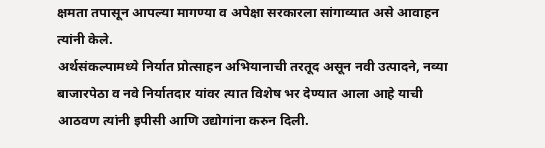क्षमता तपासून आपल्या मागण्या व अपेक्षा सरकारला सांगाव्यात असे आवाहन त्यांनी केले.
अर्थसंकल्पामध्ये निर्यात प्रोत्साहन अभियानाची तरतूद असून नवी उत्पादने, नव्या बाजारपेठा व नवे निर्यातदार यांवर त्यात विशेष भर देण्यात आला आहे याची आठवण त्यांनी इपीसी आणि उद्योगांना करुन दिली.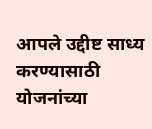आपले उद्दीष्ट साध्य करण्यासाठी योजनांच्या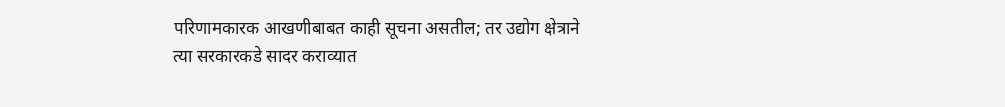परिणामकारक आखणीबाबत काही सूचना असतील; तर उद्योग क्षेत्राने त्या सरकारकडे सादर कराव्यात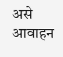असे आवाहन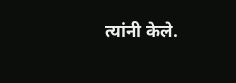त्यांनी केले.